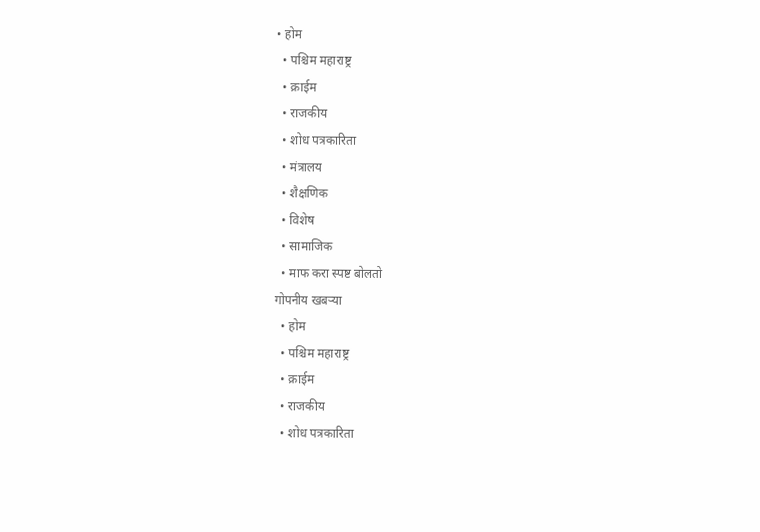• होम
  • पश्चिम महाराष्ट्र
  • क्राईम
  • राजकीय
  • शोध पत्रकारिता
  • मंत्रालय
  • शैक्षणिक
  • विशेष
  • सामाजिक
  • माफ करा स्पष्ट बोलतो
गोपनीय खबऱ्या
  • होम
  • पश्चिम महाराष्ट्र
  • क्राईम
  • राजकीय
  • शोध पत्रकारिता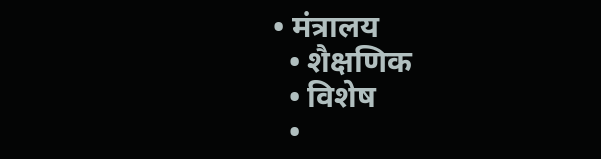• मंत्रालय
  • शैक्षणिक
  • विशेष
  •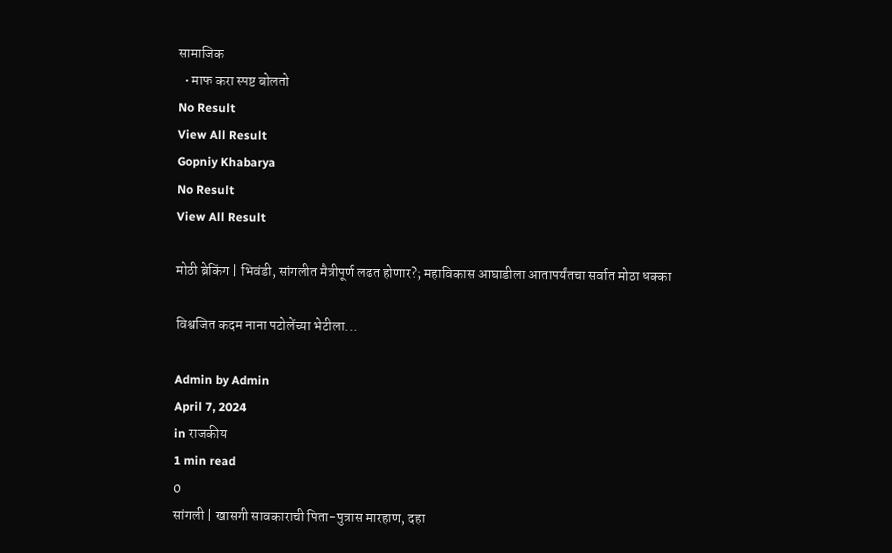सामाजिक
  • माफ करा स्पष्ट बोलतो
No Result
View All Result
Gopniy Khabarya
No Result
View All Result

मोठी ब्रेकिंग | भिवंडी, सांगलीत मैत्रीपूर्ण लढत होणार?; महाविकास आघाडीला आतापर्यंतचा सर्वात मोठा धक्का

विश्वजित कदम नाना पटोलेंच्या भेटीला...

Admin by Admin
April 7, 2024
in राजकीय
1 min read
0
सांगली | खासगी सावकाराची पिता-पुत्रास मारहाण, दहा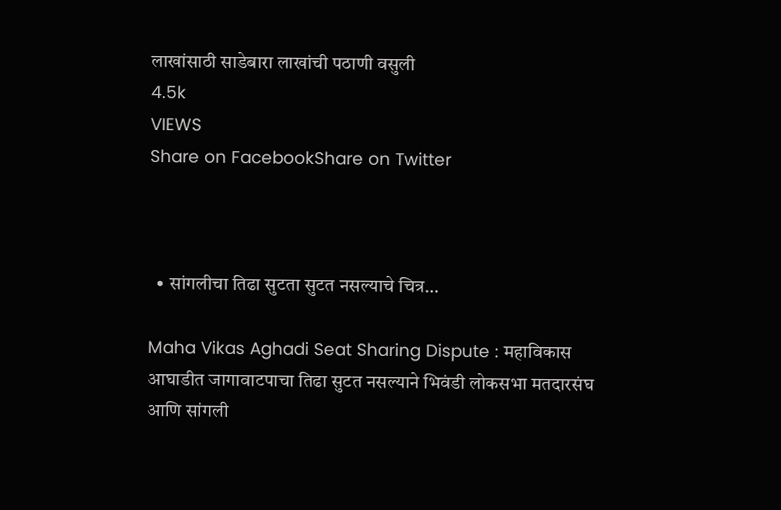लाखांसाठी साडेबारा लाखांची पठाणी वसुली
4.5k
VIEWS
Share on FacebookShare on Twitter



  • सांगलीचा तिढा सुटता सुटत नसल्याचे चित्र…

Maha Vikas Aghadi Seat Sharing Dispute : महाविकास आघाडीत जागावाटपाचा तिढा सुटत नसल्याने भिवंडी लोकसभा मतदारसंघ आणि सांगली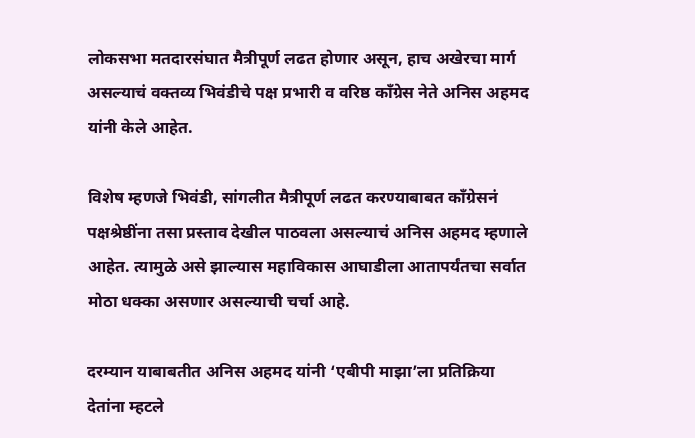लोकसभा मतदारसंघात मैत्रीपूर्ण लढत होणार असून, हाच अखेरचा मार्ग असल्याचं वक्तव्य भिवंडीचे पक्ष प्रभारी व वरिष्ठ काँग्रेस नेते अनिस अहमद यांनी केले आहेत.

विशेष म्हणजे भिवंडी, सांगलीत मैत्रीपूर्ण लढत करण्याबाबत काँग्रेसनं पक्षश्रेष्ठींना तसा प्रस्ताव देखील पाठवला असल्याचं अनिस अहमद म्हणाले आहेत. त्यामुळे असे झाल्यास महाविकास आघाडीला आतापर्यंतचा सर्वात मोठा धक्का असणार असल्याची चर्चा आहे.

दरम्यान याबाबतीत अनिस अहमद यांनी ‘एबीपी माझा’ला प्रतिक्रिया देतांना म्हटले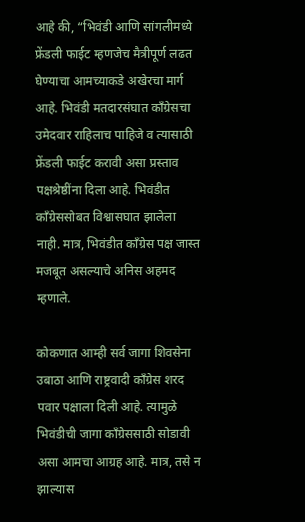आहे की, “भिवंडी आणि सांगलीमध्ये फ्रेंडली फाईट म्हणजेच मैत्रीपूर्ण लढत घेण्याचा आमच्याकडे अखेरचा मार्ग आहे. भिवंडी मतदारसंघात काँग्रेसचा उमेदवार राहिलाच पाहिजे व त्यासाठी फ्रेंडली फाईट करावी असा प्रस्ताव पक्षश्रेष्ठींना दिला आहे. भिवंडीत काँग्रेससोबत विश्वासघात झालेला नाही. मात्र, भिवंडीत काँग्रेस पक्ष जास्त मजबूत असल्याचे अनिस अहमद म्हणाले.

कोकणात आम्ही सर्व जागा शिवसेना उबाठा आणि राष्ट्रवादी काँग्रेस शरद पवार पक्षाला दिली आहे. त्यामुळे भिवंडीची जागा काँग्रेससाठी सोडावी असा आमचा आग्रह आहे. मात्र, तसे न झाल्यास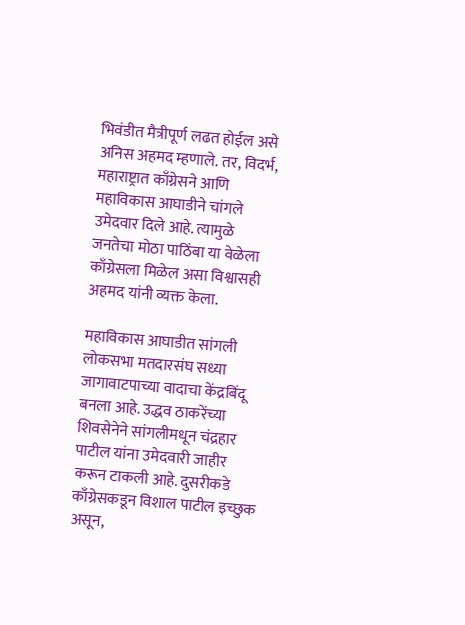भिवंडीत मैत्रीपूर्ण लढत होईल असे अनिस अहमद म्हणाले. तर, विदर्भ, महाराष्ट्रात काँग्रेसने आणि महाविकास आघाडीने चांगले उमेदवार दिले आहे. त्यामुळे जनतेचा मोठा पाठिंबा या वेळेला काँग्रेसला मिळेल असा विश्वासही अहमद यांनी व्यक्त केला.

महाविकास आघाडीत सांगली लोकसभा मतदारसंघ सध्या जागावाटपाच्या वादाचा केंद्रबिंदू बनला आहे. उद्धव ठाकरेंच्या शिवसेनेने सांगलीमधून चंद्रहार पाटील यांना उमेदवारी जाहीर करून टाकली आहे. दुसरीकडे काँग्रेसकडून विशाल पाटील इच्छुक असून,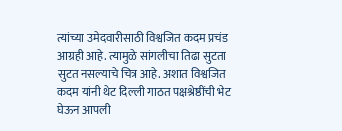त्यांच्या उमेदवारीसाठी विश्वजित कदम प्रचंड आग्रही आहे. त्यामुळे सांगलीचा तिढा सुटता सुटत नसल्याचे चित्र आहे. अशात विश्वजित कदम यांनी थेट दिल्ली गाठत पक्षश्रेष्ठींची भेट घेऊन आपली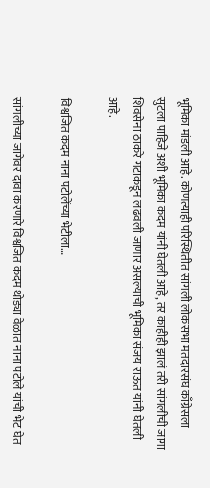भूमिका मांडली आहे. कोणत्याही परिस्थितीत सांगली लोकसभा मतदारसंघ काँग्रेसला सुटला पाहिजे अशी भूमिका कदम यांनी घेतली आहे, तर काहीही झालं तरी सांगलीची जागा शिवसेना ठाकरे गटाकडून लढवली जाणार असल्याची भूमिका संजय राऊत यांनी घेतली आहे.

विश्वजित कदम नाना पटोलेंच्या भेटीला…

सांगलीच्या जागेवर दावा करणारे विश्वजित कदम थोड्या वेळात नाना पटोले यांची भेट घेत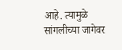आहे. त्यामुळे सांगलीच्या जागेवर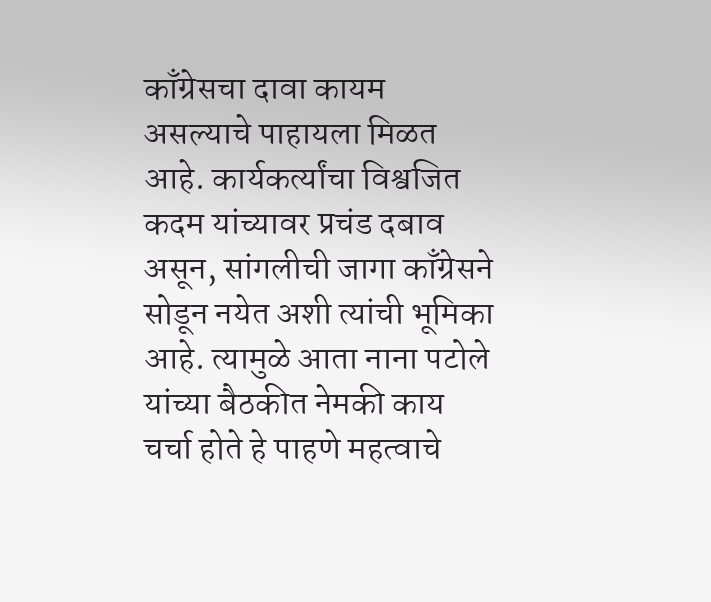काँग्रेसचा दावा कायम असल्याचे पाहायला मिळत आहे. कार्यकर्त्यांचा विश्वजित कदम यांच्यावर प्रचंड दबाव असून, सांगलीची जागा काँग्रेसने सोडून नयेत अशी त्यांची भूमिका आहे. त्यामुळे आता नाना पटोले यांच्या बैठकीत नेमकी काय चर्चा होते हे पाहणे महत्वाचे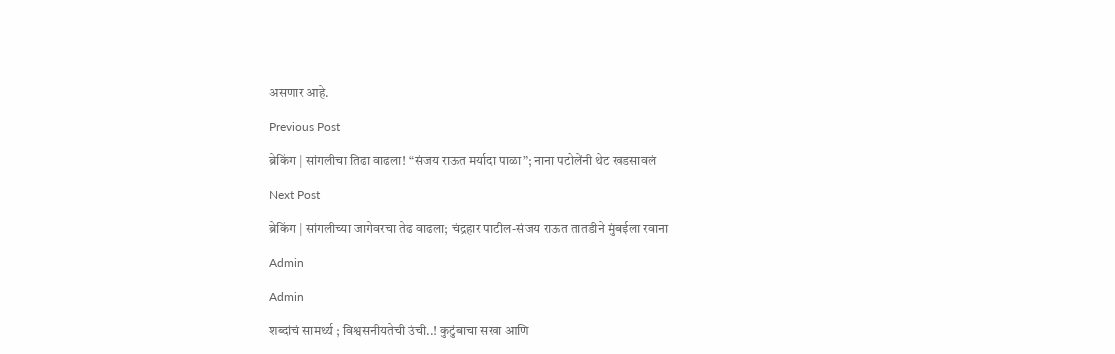असणार आहे.

Previous Post

ब्रेकिंग | सांगलीचा तिढा वाढला! “संजय राऊत मर्यादा पाळा”; नाना पटोलेंनी थेट खडसावलं

Next Post

ब्रेकिंग | सांगलीच्या जागेवरचा तेढ वाढला; चंद्रहार पाटील-संजय राऊत तातडीने मुंबईला रवाना

Admin

Admin

शब्दांचं सामर्थ्य ; विश्वसनीयतेची उंची..! कुटुंबाचा सखा आणि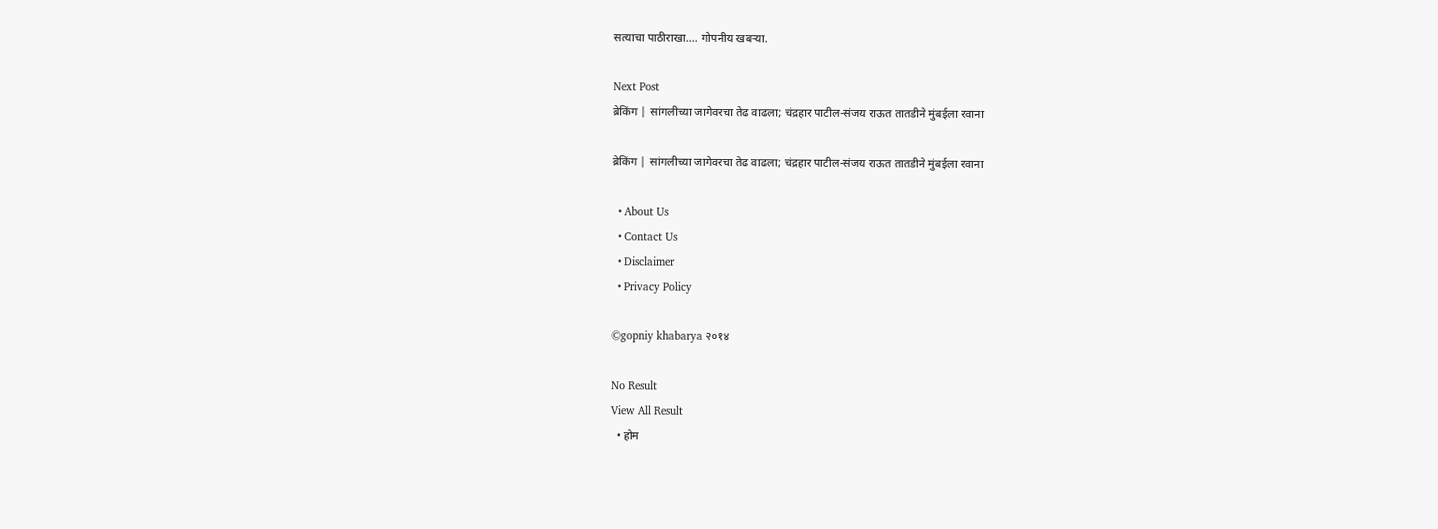सत्याचा पाठीराखा.... गोपनीय खबऱ्या.

Next Post
ब्रेकिंग | सांगलीच्या जागेवरचा तेढ वाढला; चंद्रहार पाटील-संजय राऊत तातडीने मुंबईला रवाना

ब्रेकिंग | सांगलीच्या जागेवरचा तेढ वाढला; चंद्रहार पाटील-संजय राऊत तातडीने मुंबईला रवाना

  • About Us
  • Contact Us
  • Disclaimer
  • Privacy Policy

©gopniy khabarya २०१४

No Result
View All Result
  • होम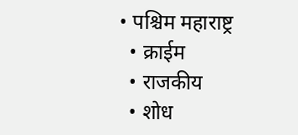• पश्चिम महाराष्ट्र
  • क्राईम
  • राजकीय
  • शोध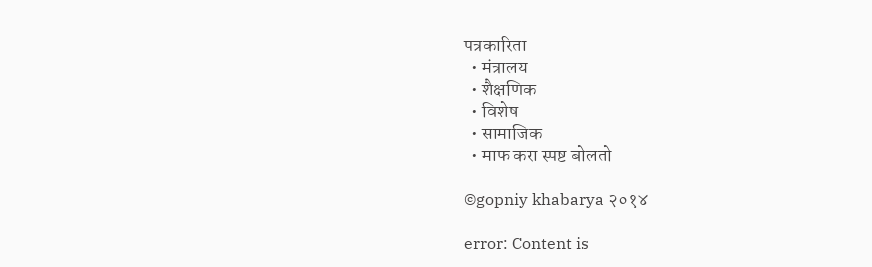पत्रकारिता
  • मंत्रालय
  • शैक्षणिक
  • विशेष
  • सामाजिक
  • माफ करा स्पष्ट बोलतो

©gopniy khabarya २०१४

error: Content is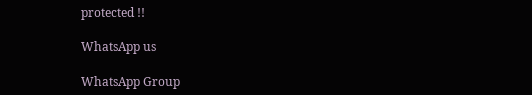protected !!

WhatsApp us

WhatsApp Group